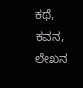ಕಥೆ, ಕವನ, ಲೇಖನ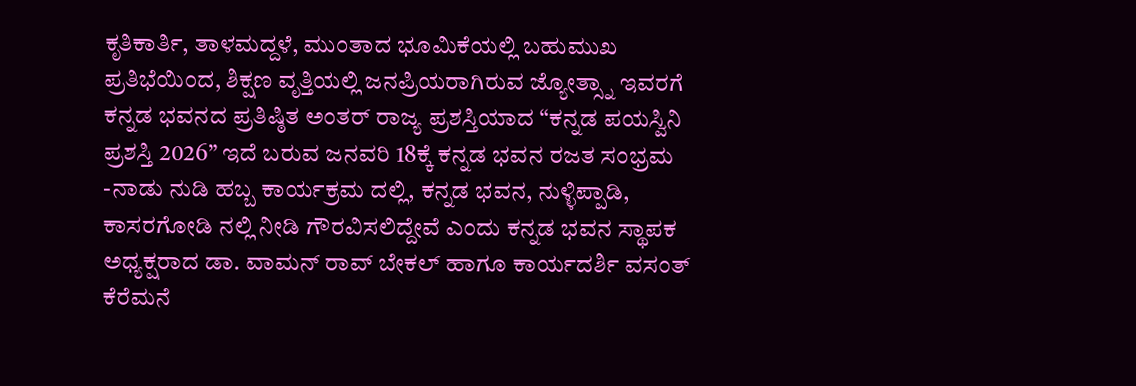ಕೃತಿಕಾರ್ತಿ, ತಾಳಮದ್ದಳೆ, ಮುಂತಾದ ಭೂಮಿಕೆಯಲ್ಲಿ ಬಹುಮುಖ ಪ್ರತಿಭೆಯಿಂದ, ಶಿಕ್ಷಣ ವೃತ್ತಿಯಲ್ಲಿ ಜನಪ್ರಿಯರಾಗಿರುವ ಜ್ಯೋತ್ಸ್ನಾ ಇವರಗೆ ಕನ್ನಡ ಭವನದ ಪ್ರತಿಷ್ಠಿತ ಅಂತರ್ ರಾಜ್ಯ ಪ್ರಶಸ್ತಿಯಾದ “ಕನ್ನಡ ಪಯಸ್ವಿನಿ ಪ್ರಶಸ್ತಿ 2026” ಇದೆ ಬರುವ ಜನವರಿ 18ಕ್ಕೆ ಕನ್ನಡ ಭವನ ರಜತ ಸಂಭ್ರಮ -ನಾಡು ನುಡಿ ಹಬ್ಬ ಕಾರ್ಯಕ್ರಮ ದಲ್ಲಿ, ಕನ್ನಡ ಭವನ, ನುಳ್ಳಿಪ್ಪಾಡಿ, ಕಾಸರಗೋಡಿ ನಲ್ಲಿ ನೀಡಿ ಗೌರವಿಸಲಿದ್ದೇವೆ ಎಂದು ಕನ್ನಡ ಭವನ ಸ್ಥಾಪಕ ಅಧ್ಯಕ್ಷರಾದ ಡಾ. ವಾಮನ್ ರಾವ್ ಬೇಕಲ್ ಹಾಗೂ ಕಾರ್ಯದರ್ಶಿ ವಸಂತ್ ಕೆರೆಮನೆ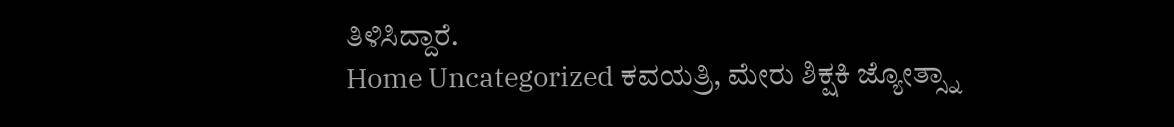ತಿಳಿಸಿದ್ದಾರೆ.
Home Uncategorized ಕವಯತ್ರಿ, ಮೇರು ಶಿಕ್ಷಕಿ ಜ್ಯೋತ್ಸ್ನಾ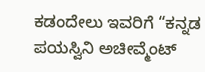ಕಡಂದೇಲು ಇವರಿಗೆ “ಕನ್ನಡ ಪಯಸ್ವಿನಿ ಅಚೀವ್ಮೆಂಟ್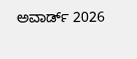ಅವಾರ್ಡ್ 2026